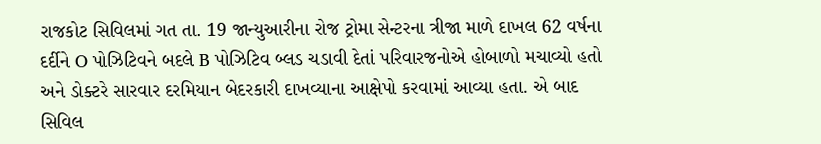રાજકોટ સિવિલમાં ગત તા. 19 જાન્યુઆરીના રોજ ટ્રોમા સેન્ટરના ત્રીજા માળે દાખલ 62 વર્ષના દર્દીને O પોઝિટિવને બદલે B પોઝિટિવ બ્લડ ચડાવી દેતાં પરિવારજનોએ હોબાળો મચાવ્યો હતો અને ડોક્ટરે સારવાર દરમિયાન બેદરકારી દાખવ્યાના આક્ષેપો કરવામાં આવ્યા હતા. એ બાદ સિવિલ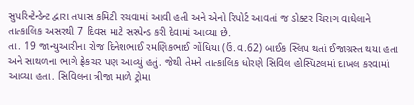સુપરિન્ટેન્ડેન્ટ દ્વારા તપાસ કમિટી રચવામાં આવી હતી અને એનો રિપોર્ટ આવતાં જ ડોક્ટર ચિરાગ વાઘેલાને તાત્કાલિક અસરથી 7 દિવસ માટે સસ્પેન્ડ કરી દેવામાં આવ્યા છે.
તા. 19 જાન્યુઆરીના રોજ દિનેશભાઈ રમણિકભાઈ ગોંધિયા (ઉં.વ.62) બાઈક સ્લિપ થતાં ઈજાગ્રસ્ત થયા હતા અને સાથળના ભાગે ફ્રેકચર પણ આવ્યું હતું. જેથી તેમને તાત્કાલિક ધોરણે સિવિલ હોસ્પિટલમાં દાખલ કરવામાં આવ્યા હતા. સિવિલના ત્રીજા માળે ટ્રોમા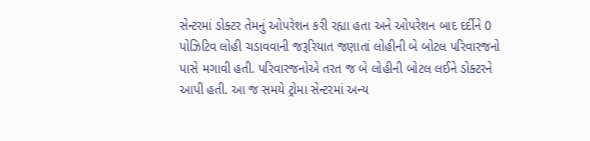સેન્ટરમાં ડોક્ટર તેમનું ઓપરેશન કરી રહ્યા હતા અને ઓપરેશન બાદ દર્દીને 0 પોઝિટિવ લોહી ચડાવવાની જરૂરિયાત જણાતાં લોહીની બે બોટલ પરિવારજનો પાસે મગાવી હતી. પરિવારજનોએ તરત જ બે લોહીની બોટલ લઈને ડોક્ટરને આપી હતી. આ જ સમયે ટ્રોમા સેન્ટરમાં અન્ય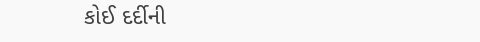કોઈ દર્દીની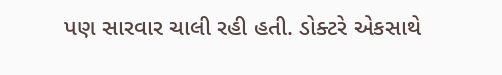પણ સારવાર ચાલી રહી હતી. ડોક્ટરે એકસાથે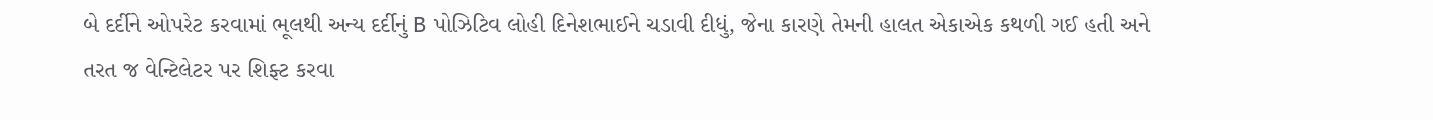બે દર્દીને ઓપરેટ કરવામાં ભૂલથી અન્ય દર્દીનું B પોઝિટિવ લોહી દિનેશભાઈને ચડાવી દીધું, જેના કારણે તેમની હાલત એકાએક કથળી ગઈ હતી અને તરત જ વેન્ટિલેટર પર શિફ્ટ કરવા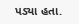પડ્યા હતા.